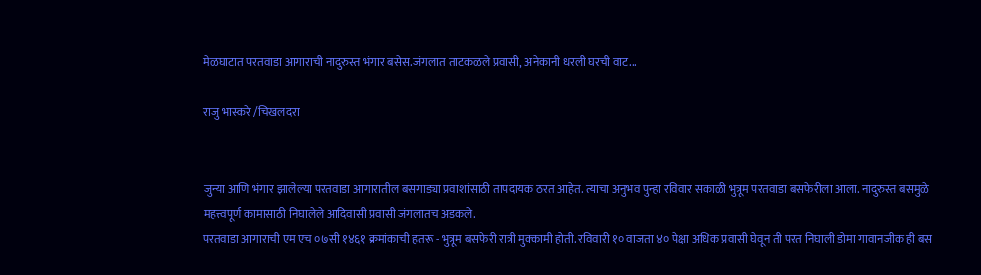मेळघाटात परतवाडा आगाराची नादुरुस्त भंगार बसेस.जंगलात ताटकळले प्रवासी, अनेकानी धरली घरची वाट...

राजु भास्करे /चिखलदरा


जुन्या आणि भंगार झालेल्या परतवाडा आगारातील बसगाड्या प्रवाशांसाठी तापदायक ठरत आहेत. त्याचा अनुभव पुन्हा रविवार सकाळी भुत्रूम परतवाडा बसफेरीला आला. नादुरुस्त बसमुळे महत्त्वपूर्ण कामासाठी निघालेले आदिवासी प्रवासी जंगलातच अडकले.
परतवाडा आगाराची एम एच ०७सी १४६१ क्रमांकाची हतरू - भुत्रूम बसफेरी रात्री मुक्कामी होती. रविवारी १० वाजता ४० पेक्षा अधिक प्रवासी घेवून ती परत निघाली डोमा गावानजीक ही बस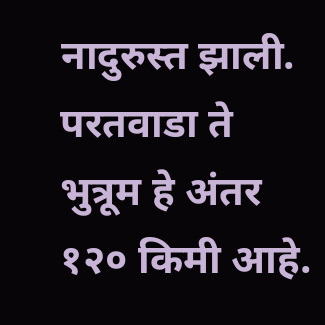नादुरुस्त झाली. परतवाडा ते भुत्रूम हे अंतर १२० किमी आहे.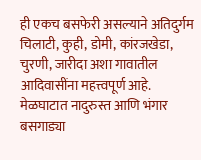ही एकच बसफेरी असल्याने अतिदुर्गम चिलाटी, कुही, डोमी, कांरजखेडा, चुरणी, जारीदा अशा गावातील आदिवासींना महत्त्वपूर्ण आहे. मेळघाटात नादुरुस्त आणि भंगार बसगाड्या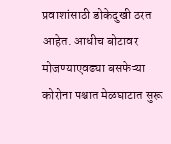प्रवाशांसाठी डोकेदुखी ठरत आहेत. आधीच बोटावर मोजण्याएवढ्या बसफेऱ्या कोरोना पश्चात मेळघाटात सुरू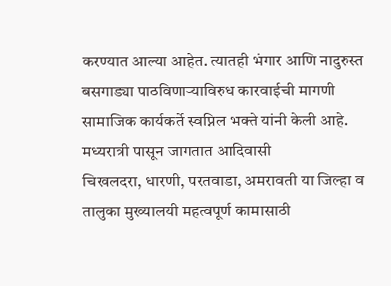करण्यात आल्या आहेत. त्यातही भंगार आणि नादुरुस्त बसगाड्या पाठविणाऱ्याविरुध कारवाईची मागणी सामाजिक कार्यकर्ते स्वप्निल भक्ते यांनी केली आहे.
मध्यरात्री पासून जागतात आदिवासी
चिखलदरा, धारणी, परतवाडा, अमरावती या जिल्हा व तालुका मुख्यालयी महत्वपूर्ण कामासाठी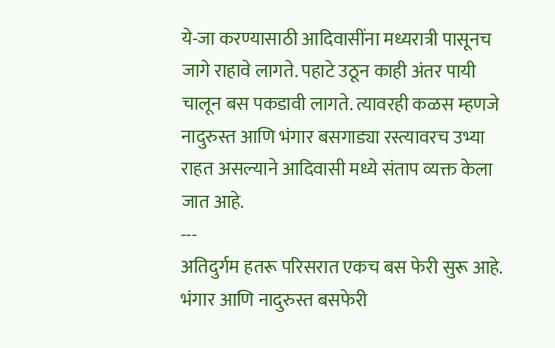ये-जा करण्यासाठी आदिवासींना मध्यरात्री पासूनच जागे राहावे लागते. पहाटे उठून काही अंतर पायी चालून बस पकडावी लागते. त्यावरही कळस म्हणजे नादुरुस्त आणि भंगार बसगाड्या रस्त्यावरच उभ्या राहत असल्याने आदिवासी मध्ये संताप व्यक्त केला जात आहे.
---
अतिदुर्गम हतरू परिसरात एकच बस फेरी सुरू आहे. भंगार आणि नादुरुस्त बसफेरी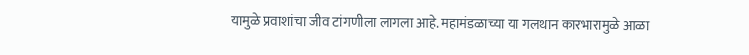यामुळे प्रवाशांचा जीव टांगणीला लागला आहे. महामंडळाच्या या गलथान कारभारामुळे आळा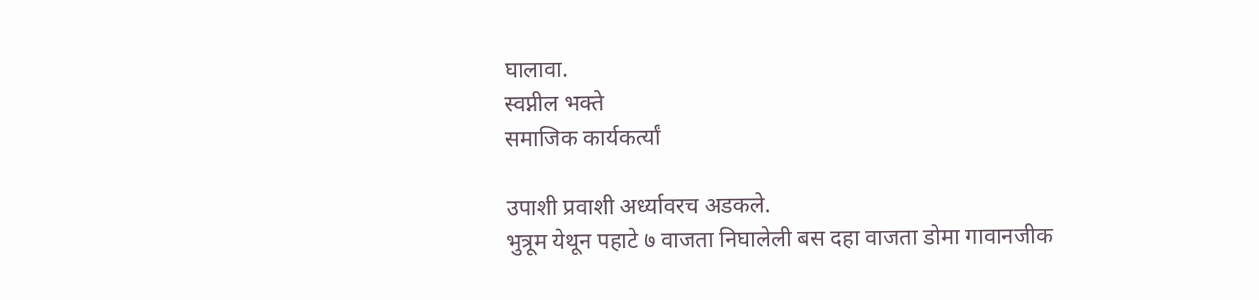घालावा.
स्वप्नील भक्ते
समाजिक कार्यकर्त्यां

उपाशी प्रवाशी अर्ध्यावरच अडकले.
भुत्रूम येथून पहाटे ७ वाजता निघालेली बस दहा वाजता डोमा गावानजीक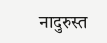नादुरुस्त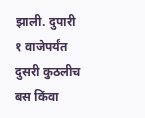झाली. दुपारी १ वाजेपर्यंत दुसरी कुठलीच बस किंवा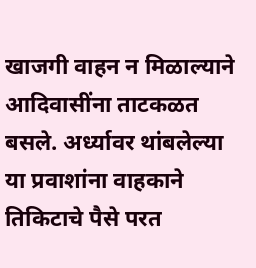खाजगी वाहन न मिळाल्याने आदिवासींना ताटकळत बसले. अर्ध्यावर थांबलेल्या या प्रवाशांना वाहकाने तिकिटाचे पैसे परत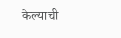केल्याची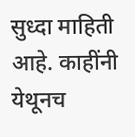सुध्दा माहिती आहे. काहींनी येथूनच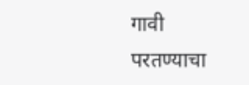गावी परतण्याचा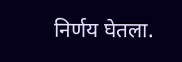निर्णय घेतला.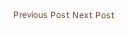Previous Post Next Post